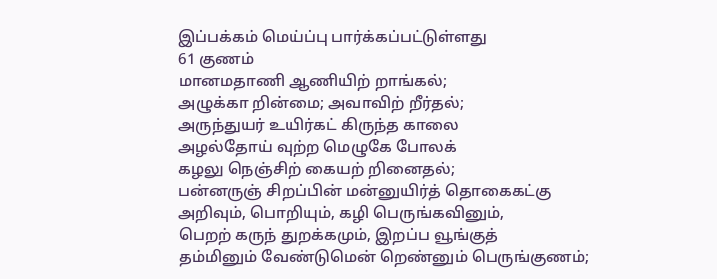இப்பக்கம் மெய்ப்பு பார்க்கப்பட்டுள்ளது
61 குணம்
மானமதாணி ஆணியிற் றாங்கல்;
அழுக்கா றின்மை; அவாவிற் றீர்தல்;
அருந்துயர் உயிர்கட் கிருந்த காலை
அழல்தோய் வுற்ற மெழுகே போலக்
கழலு நெஞ்சிற் கையற் றினைதல்;
பன்னருஞ் சிறப்பின் மன்னுயிர்த் தொகைகட்கு
அறிவும், பொறியும், கழி பெருங்கவினும்,
பெறற் கருந் துறக்கமும், இறப்ப வூங்குத்
தம்மினும் வேண்டுமென் றெண்னும் பெருங்குணம்;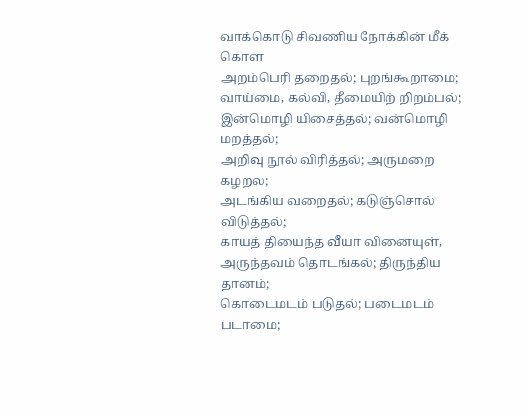வாக்கொடு சிவணிய நோக்கின் மீக் கொள
அறம்பெரி தறைதல்; புறங்கூறாமை;
வாய்மை, கல்வி, தீமையிற் றிறம்பல்;
இன்மொழி யிசைத்தல்; வன்மொழி மறத்தல்;
அறிவு நூல் விரித்தல்; அருமறை கழறல;
அடங்கிய வறைதல்; கடுஞ்சொல் விடுத்தல்;
காயத் தியைந்த வீயா வினையுள்,
அருந்தவம் தொடங்கல்; திருந்திய தானம்;
கொடைமடம் படுதல்; படைமடம் படாமை;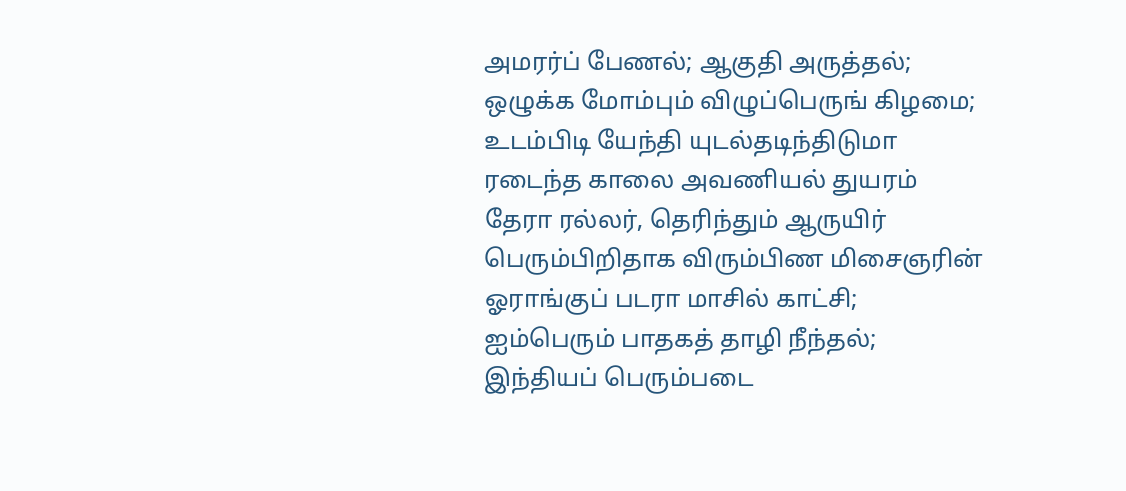அமரர்ப் பேணல்; ஆகுதி அருத்தல்;
ஒழுக்க மோம்பும் விழுப்பெருங் கிழமை;
உடம்பிடி யேந்தி யுடல்தடிந்திடுமா
ரடைந்த காலை அவணியல் துயரம்
தேரா ரல்லர், தெரிந்தும் ஆருயிர்
பெரும்பிறிதாக விரும்பிண மிசைஞரின்
ஓராங்குப் படரா மாசில் காட்சி;
ஐம்பெரும் பாதகத் தாழி நீந்தல்;
இந்தியப் பெரும்படை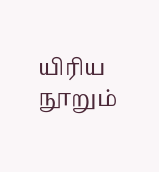யிரிய நூறும்